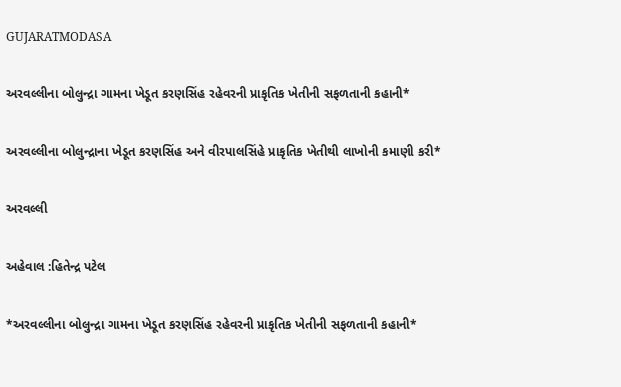GUJARATMODASA

અરવલ્લીના બોલુન્દ્રા ગામના ખેડૂત કરણસિંહ રહેવરની પ્રાકૃતિક ખેતીની સફળતાની કહાની*

અરવલ્લીના બોલુન્દ્રાના ખેડૂત કરણસિંહ અને વીરપાલસિંહે પ્રાકૃતિક ખેતીથી લાખોની કમાણી કરી*

અરવલ્લી

અહેવાલ :હિતેન્દ્ર પટેલ

*અરવલ્લીના બોલુન્દ્રા ગામના ખેડૂત કરણસિંહ રહેવરની પ્રાકૃતિક ખેતીની સફળતાની કહાની*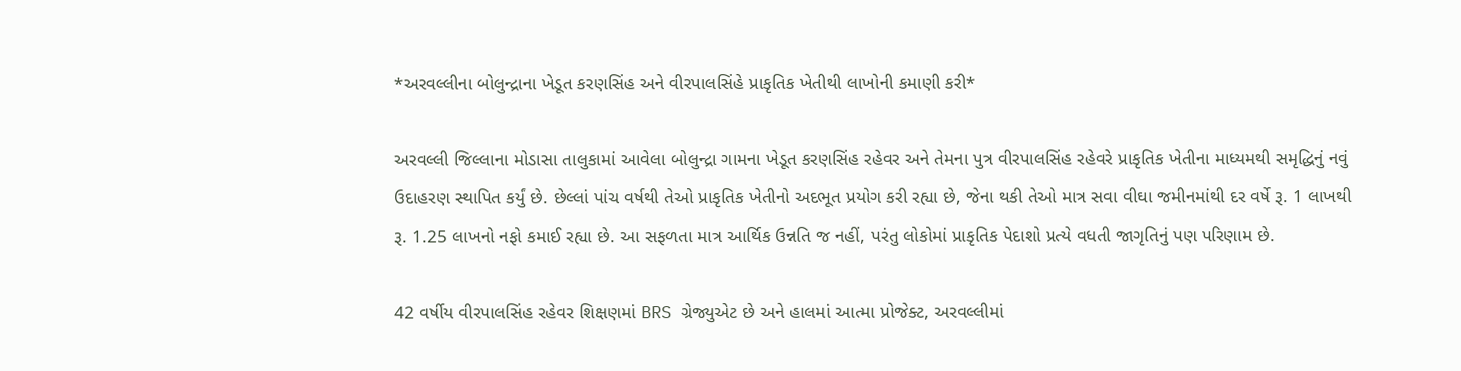*અરવલ્લીના બોલુન્દ્રાના ખેડૂત કરણસિંહ અને વીરપાલસિંહે પ્રાકૃતિક ખેતીથી લાખોની કમાણી કરી*

અરવલ્લી જિલ્લાના મોડાસા તાલુકામાં આવેલા બોલુન્દ્રા ગામના ખેડૂત કરણસિંહ રહેવર અને તેમના પુત્ર વીરપાલસિંહ રહેવરે પ્રાકૃતિક ખેતીના માધ્યમથી સમૃદ્ધિનું નવું ઉદાહરણ સ્થાપિત કર્યું છે. છેલ્લાં પાંચ વર્ષથી તેઓ પ્રાકૃતિક ખેતીનો અદભૂત પ્રયોગ કરી રહ્યા છે, જેના થકી તેઓ માત્ર સવા વીઘા જમીનમાંથી દર વર્ષે રૂ. 1 લાખથી રૂ. 1.25 લાખનો નફો કમાઈ રહ્યા છે. આ સફળતા માત્ર આર્થિક ઉન્નતિ જ નહીં, પરંતુ લોકોમાં પ્રાકૃતિક પેદાશો પ્રત્યે વધતી જાગૃતિનું પણ પરિણામ છે.

42 વર્ષીય વીરપાલસિંહ રહેવર શિક્ષણમાં BRS ગ્રેજ્યુએટ છે અને હાલમાં આત્મા પ્રોજેક્ટ, અરવલ્લીમાં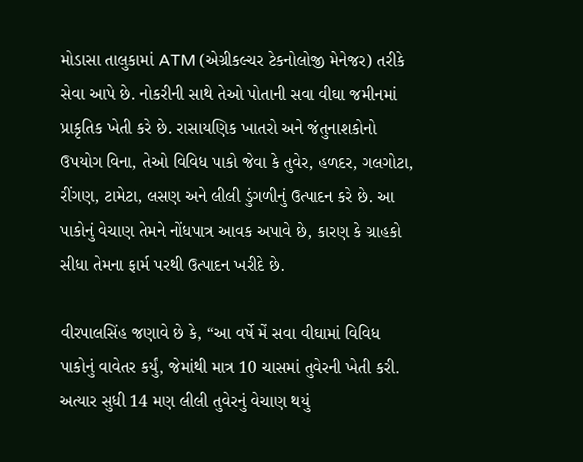મોડાસા તાલુકામાં ATM (એગ્રીકલ્ચર ટેકનોલોજી મેનેજર) તરીકે સેવા આપે છે. નોકરીની સાથે તેઓ પોતાની સવા વીઘા જમીનમાં પ્રાકૃતિક ખેતી કરે છે. રાસાયણિક ખાતરો અને જંતુનાશકોનો ઉપયોગ વિના, તેઓ વિવિધ પાકો જેવા કે તુવેર, હળદર, ગલગોટા, રીંગણ, ટામેટા, લસણ અને લીલી ડુંગળીનું ઉત્પાદન કરે છે. આ પાકોનું વેચાણ તેમને નોંધપાત્ર આવક અપાવે છે, કારણ કે ગ્રાહકો સીધા તેમના ફાર્મ પરથી ઉત્પાદન ખરીદે છે.

વીરપાલસિંહ જણાવે છે કે, “આ વર્ષે મેં સવા વીઘામાં વિવિધ પાકોનું વાવેતર કર્યું, જેમાંથી માત્ર 10 ચાસમાં તુવેરની ખેતી કરી. અત્યાર સુધી 14 મણ લીલી તુવેરનું વેચાણ થયું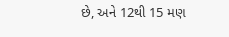છે, અને 12થી 15 મણ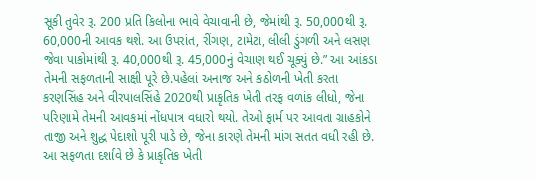સૂકી તુવેર રૂ. 200 પ્રતિ કિલોના ભાવે વેચાવાની છે, જેમાંથી રૂ. 50,000થી રૂ. 60,000ની આવક થશે. આ ઉપરાંત, રીંગણ, ટામેટા, લીલી ડુંગળી અને લસણ જેવા પાકોમાંથી રૂ. 40,000થી રૂ. 45,000નું વેચાણ થઈ ચૂક્યું છે.” આ આંકડા તેમની સફળતાની સાક્ષી પૂરે છે.પહેલાં અનાજ અને કઠોળની ખેતી કરતા કરણસિંહ અને વીરપાલસિંહે 2020થી પ્રાકૃતિક ખેતી તરફ વળાંક લીધો, જેના પરિણામે તેમની આવકમાં નોંધપાત્ર વધારો થયો. તેઓ ફાર્મ પર આવતા ગ્રાહકોને તાજી અને શુદ્ધ પેદાશો પૂરી પાડે છે, જેના કારણે તેમની માંગ સતત વધી રહી છે. આ સફળતા દર્શાવે છે કે પ્રાકૃતિક ખેતી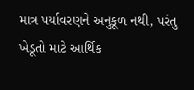માત્ર પર્યાવરણને અનુકૂળ નથી, પરંતુ ખેડૂતો માટે આર્થિક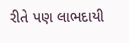રીતે પણ લાભદાયી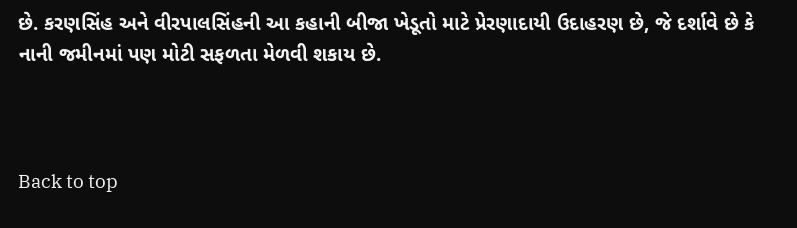છે. કરણસિંહ અને વીરપાલસિંહની આ કહાની બીજા ખેડૂતો માટે પ્રેરણાદાયી ઉદાહરણ છે, જે દર્શાવે છે કે નાની જમીનમાં પણ મોટી સફળતા મેળવી શકાય છે.



Back to top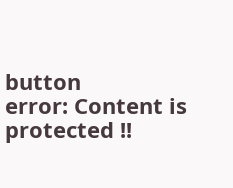button
error: Content is protected !!